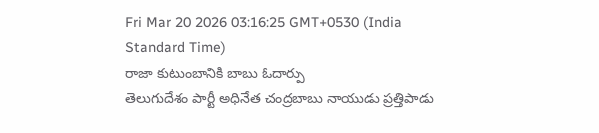Fri Mar 20 2026 03:16:25 GMT+0530 (India Standard Time)
రాజా కుటుంబానికి బాబు ఓదార్పు
తెలుగుదేశం పార్టీ అధినేత చంద్రబాబు నాయుడు ప్రత్తిపాడు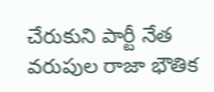చేరుకుని పార్టీ నేత వరుపుల రాజా భౌతిక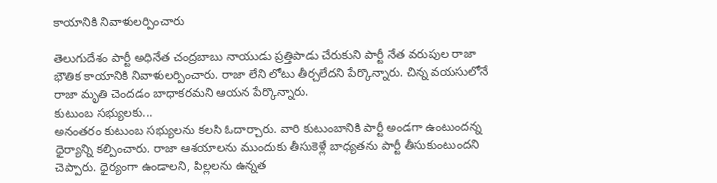కాయానికి నివాళులర్పించారు

తెలుగుదేశం పార్టీ అధినేత చంద్రబాబు నాయుడు ప్రత్తిపాడు చేరుకుని పార్టీ నేత వరుపుల రాజా భౌతిక కాయానికి నివాళులర్పించారు. రాజా లేని లోటు తీర్చలేదని పేర్కొన్నారు. చిన్న వయసులోనే రాజా మృతి చెందడం బాధాకరమని ఆయన పేర్కొన్నారు.
కుటుంబ సభ్యులకు...
అనంతరం కుటుంబ సభ్యులను కలసి ఓదార్చారు. వారి కుటుంబానికి పార్టీ అండగా ఉంటుందన్న ధైర్యాన్ని కల్పించారు. రాజా ఆశయాలను ముందుకు తీసుకెళ్లే బాధ్యతను పార్టీ తీసుకుంటుందని చెప్పారు. ధైర్యంగా ఉండాలని, పిల్లలను ఉన్నత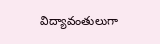విద్యావంతులుగా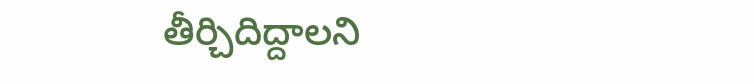తీర్చిదిద్దాలని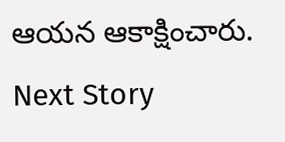ఆయన ఆకాక్షించారు.
Next Story